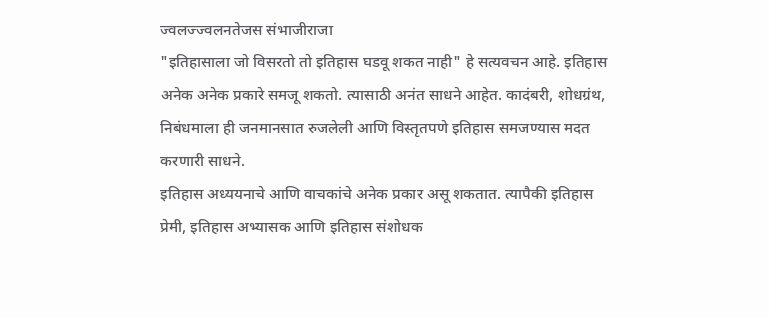ज्वलज्ज्वलनतेजस संभाजीराजा
"इतिहासाला जो विसरतो तो इतिहास घडवू शकत नाही" हे सत्यवचन आहे. इतिहास अनेक अनेक प्रकारे समजू शकतो. त्यासाठी अनंत साधने आहेत. कादंबरी, शोधग्रंथ, निबंधमाला ही जनमानसात रुजलेली आणि विस्तृतपणे इतिहास समजण्यास मदत करणारी साधने.
इतिहास अध्ययनाचे आणि वाचकांचे अनेक प्रकार असू शकतात. त्यापैकी इतिहास प्रेमी, इतिहास अभ्यासक आणि इतिहास संशोधक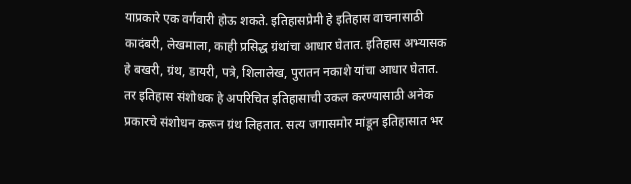याप्रकारे एक वर्गवारी होऊ शकते. इतिहासप्रेमी हे इतिहास वाचनासाठी कादंबरी, लेखमाला, काही प्रसिद्ध ग्रंथांचा आधार घेतात. इतिहास अभ्यासक हे बखरी, ग्रंथ, डायरी, पत्रे, शिलालेख, पुरातन नकाशे यांचा आधार घेतात. तर इतिहास संशोधक हे अपरिचित इतिहासाची उकल करण्यासाठी अनेक प्रकारचे संशोधन करून ग्रंथ लिहतात. सत्य जगासमोर मांडून इतिहासात भर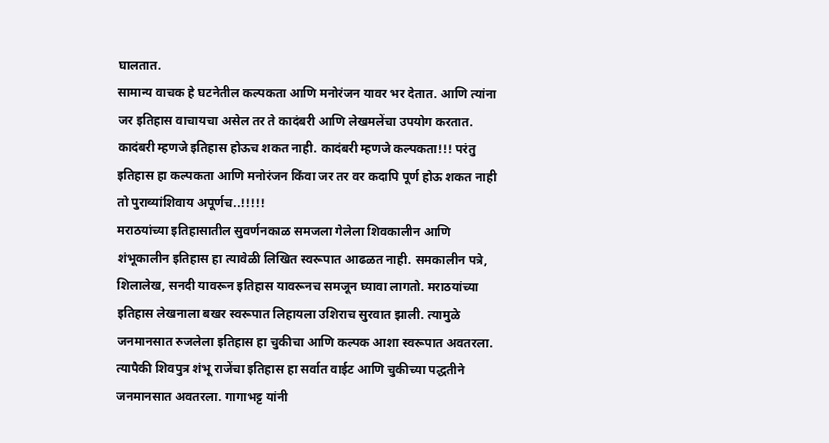घालतात.
सामान्य वाचक हे घटनेतील कल्पकता आणि मनोरंजन यावर भर देतात. आणि त्यांना जर इतिहास वाचायचा असेल तर ते कादंबरी आणि लेखमलेंचा उपयोग करतात. कादंबरी म्हणजे इतिहास होऊच शकत नाही. कादंबरी म्हणजे कल्पकता!!! परंतु इतिहास हा कल्पकता आणि मनोरंजन किंवा जर तर वर कदापि पूर्ण होऊ शकत नाही तो पुराव्यांशिवाय अपूर्णच..!!!!!
मराठयांच्या इतिहासातील सुवर्णनकाळ समजला गेलेला शिवकालीन आणि शंभूकालीन इतिहास हा त्यावेळी लिखित स्वरूपात आढळत नाही. समकालीन पत्रे, शिलालेख, सनदी यावरून इतिहास यावरूनच समजून घ्यावा लागतो. मराठयांच्या इतिहास लेखनाला बखर स्वरूपात लिहायला उशिराच सुरवात झाली. त्यामुळे जनमानसात रुजलेला इतिहास हा चुकीचा आणि कल्पक आशा स्वरूपात अवतरला.
त्यापैकी शिवपुत्र शंभू राजेंचा इतिहास हा सर्वात वाईट आणि चुकीच्या पद्धतीने जनमानसात अवतरला. गागाभट्ट यांनी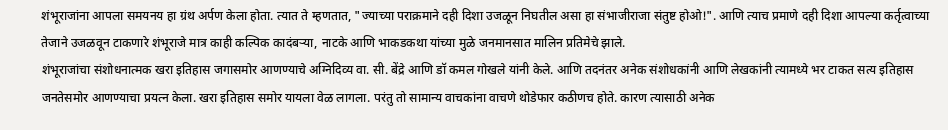शंभूराजांना आपला समयनय हा ग्रंथ अर्पण केला होता. त्यात ते म्हणतात, "ज्याच्या पराक्रमाने दही दिशा उजळून निघतील असा हा संभाजीराजा संतुष्ट होओ!". आणि त्याच प्रमाणे दही दिशा आपल्या कर्तृत्वाच्या तेजाने उजळवून टाकणारे शंभूराजे मात्र काही कल्पिक कादंबऱ्या, नाटके आणि भाकडकथा यांच्या मुळे जनमानसात मालिन प्रतिमेचे झाले.
शंभूराजांचा संशोधनात्मक खरा इतिहास जगासमोर आणण्याचे अग्निदिव्य वा. सी. बेंद्रे आणि डॉ कमल गोखले यांनी केले. आणि तदनंतर अनेक संशोधकांनी आणि लेखकांनी त्यामध्ये भर टाकत सत्य इतिहास जनतेसमोर आणण्याचा प्रयत्न केला. खरा इतिहास समोर यायला वेळ लागला. परंतु तो सामान्य वाचकांना वाचणे थोडेफार कठीणच होते. कारण त्यासाठी अनेक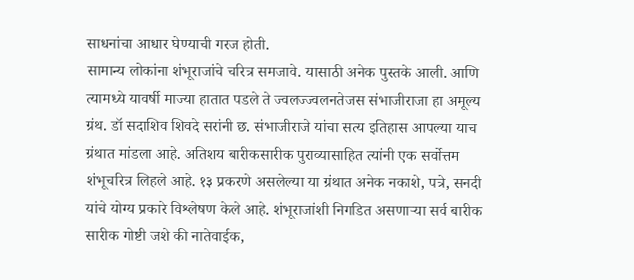साधनांचा आधार घेण्याची गरज होती.
सामान्य लोकांना शंभूराजांचे चरित्र समजावे. यासाठी अनेक पुस्तके आली. आणि त्यामध्ये यावर्षी माज्या हातात पडले ते ज्वलज्ज्वलनतेजस संभाजीराजा हा अमूल्य ग्रंथ. डॉ सदाशिव शिवदे सरांनी छ. संभाजीराजे यांचा सत्य इतिहास आपल्या याच ग्रंथात मांडला आहे. अतिशय बारीकसारीक पुराव्यासाहित त्यांनी एक सर्वोत्तम शंभूचरित्र लिहले आहे. १३ प्रकरणे असलेल्या या ग्रंथात अनेक नकाशे, पत्रे, सनदी यांचे योग्य प्रकारे विश्लेषण केले आहे. शंभूराजांशी निगडित असणाऱ्या सर्व बारीक सारीक गोष्टी जशे की नातेवाईक,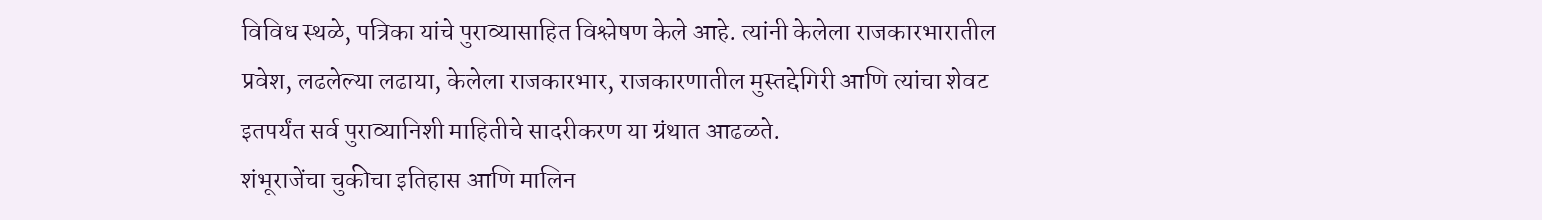विविध स्थळे, पत्रिका यांचे पुराव्यासाहित विश्लेषण केले आहे. त्यांनी केलेला राजकारभारातील प्रवेश, लढलेल्या लढाया, केलेला राजकारभार, राजकारणातील मुस्तद्देगिरी आणि त्यांचा शेवट इतपर्यंत सर्व पुराव्यानिशी माहितीचे सादरीकरण या ग्रंथात आढळते.
शंभूराजेंचा चुकीचा इतिहास आणि मालिन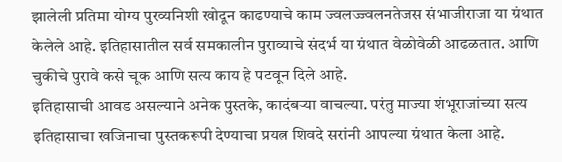झालेली प्रतिमा योग्य पुरव्यनिशी खोदून काढण्याचे काम ज्वलज्ज्वलनतेजस संभाजीराजा या ग्रंथात केलेले आहे. इतिहासातील सर्व समकालीन पुराव्याचे संदर्भ या ग्रंथात वेळोवेळी आढळतात. आणि चुकीचे पुरावे कसे चूक आणि सत्य काय हे पटवून दिले आहे.
इतिहासाची आवड असल्याने अनेक पुस्तके, कादंबऱ्या वाचल्या. परंतु माज्या शंभूराजांच्या सत्य इतिहासाचा खजिनाचा पुस्तकरूपी देण्याचा प्रयत्न शिवदे सरांनी आपल्या ग्रंथात केला आहे.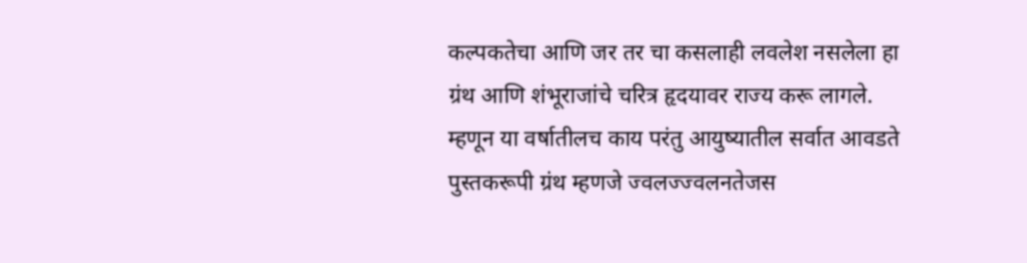कल्पकतेचा आणि जर तर चा कसलाही लवलेश नसलेला हा ग्रंथ आणि शंभूराजांचे चरित्र हृदयावर राज्य करू लागले. म्हणून या वर्षातीलच काय परंतु आयुष्यातील सर्वात आवडते पुस्तकरूपी ग्रंथ म्हणजे ज्वलज्ज्वलनतेजस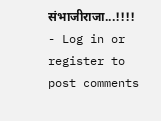संभाजीराजा...!!!!
- Log in or register to post comments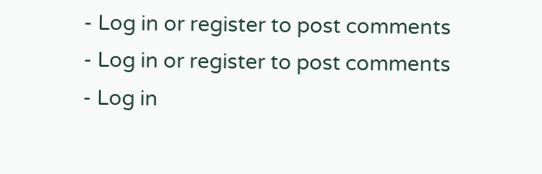- Log in or register to post comments
- Log in or register to post comments
- Log in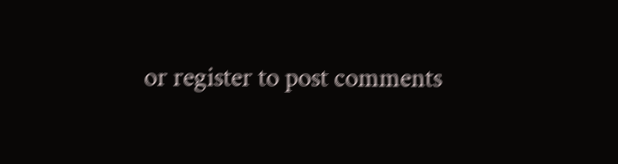or register to post comments